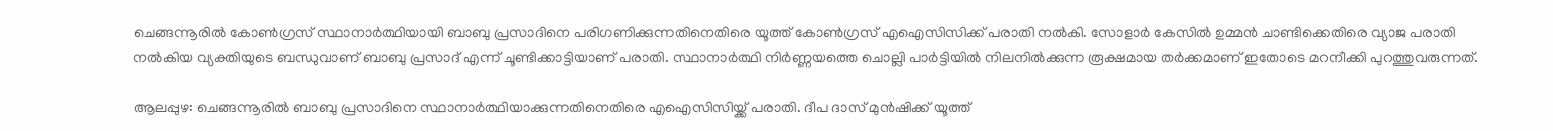ചെങ്ങന്നൂരിൽ കോൺഗ്രസ് സ്ഥാനാർത്ഥിയായി ബാബു പ്രസാദിനെ പരിഗണിക്കുന്നതിനെതിരെ യൂത്ത് കോൺഗ്രസ് എഐസിസിക്ക് പരാതി നൽകി. സോളാർ കേസിൽ ഉമ്മൻ ചാണ്ടിക്കെതിരെ വ്യാജ പരാതി നൽകിയ വ്യക്തിയുടെ ബന്ധുവാണ് ബാബു പ്രസാദ് എന്ന് ചൂണ്ടിക്കാട്ടിയാണ് പരാതി. സ്ഥാനാർത്ഥി നിർണ്ണയത്തെ ചൊല്ലി പാർട്ടിയിൽ നിലനിൽക്കുന്ന രൂക്ഷമായ തർക്കമാണ് ഇതോടെ മറനീക്കി പുറത്തുവരുന്നത്.

ആലപ്പുഴ: ചെങ്ങന്നൂരിൽ ബാബു പ്രസാദിനെ സ്ഥാനാർത്ഥിയാക്കുന്നതിനെതിരെ എഐസിസിയ്ക്ക് പരാതി. ദീപ ദാസ് മുൻഷിക്ക് യൂത്ത്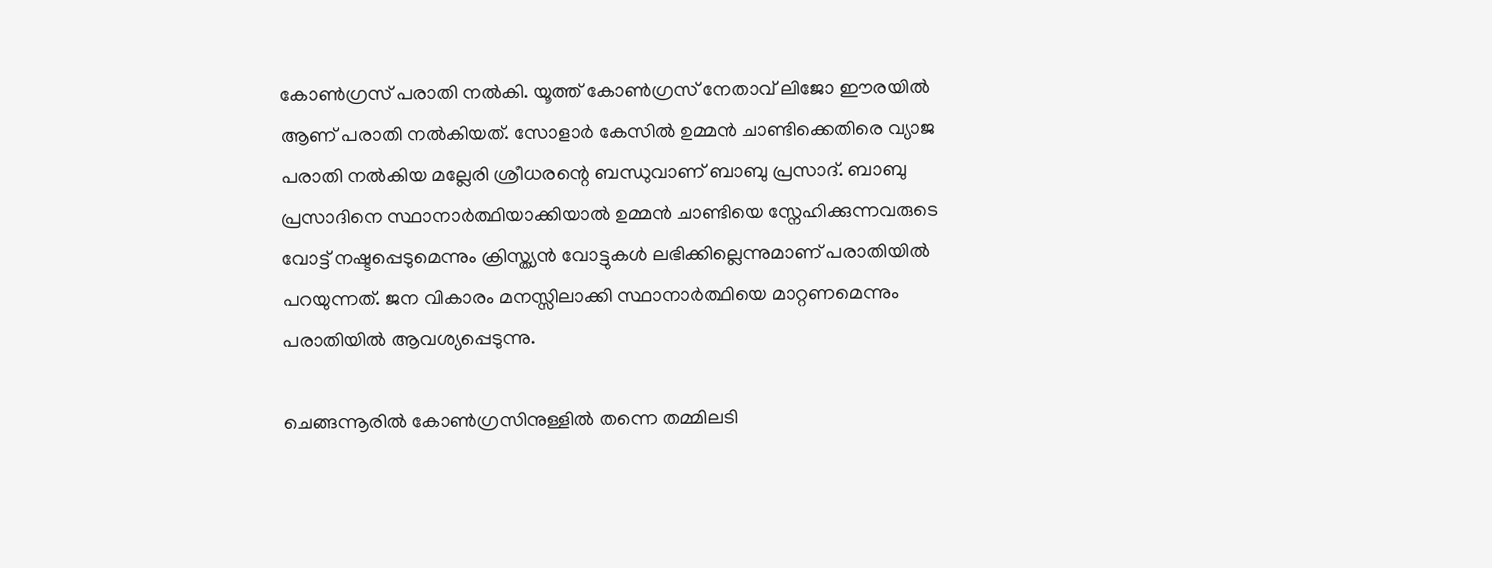കോൺഗ്രസ്‌ പരാതി നൽകി. യൂത്ത് കോൺഗ്രസ്‌ നേതാവ് ലിജോ ഈരയിൽ ആണ് പരാതി നൽകിയത്. സോളാർ കേസിൽ ഉമ്മൻ ചാണ്ടിക്കെതിരെ വ്യാജ പരാതി നൽകിയ മല്ലേരി ശ്രീധരന്റെ ബന്ധുവാണ് ബാബു പ്രസാദ്. ബാബു പ്രസാദിനെ സ്ഥാനാർത്ഥിയാക്കിയാല്‍ ഉമ്മൻ ചാണ്ടിയെ സ്നേഹിക്കുന്നവരുടെ വോട്ട് നഷ്ടപ്പെടുമെന്നും ക്രിസ്ത്യൻ വോട്ടുകൾ ലഭിക്കില്ലെന്നുമാണ് പരാതിയില്‍ പറയുന്നത്. ജന വികാരം മനസ്സിലാക്കി സ്ഥാനാർത്ഥിയെ മാറ്റണമെന്നും പരാതിയില്‍ ആവശ്യപ്പെടുന്നു.

ചെങ്ങന്നൂരിൽ കോൺഗ്രസിനുള്ളിൽ തന്നെ തമ്മിലടി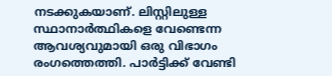നടക്കുകയാണ്. ലിസ്റ്റിലുള്ള സ്ഥാനാർത്ഥികളെ വേണ്ടെന്ന ആവശ്യവുമായി ഒരു വിഭാഗം രംഗത്തെത്തി. പാർട്ടിക്ക് വേണ്ടി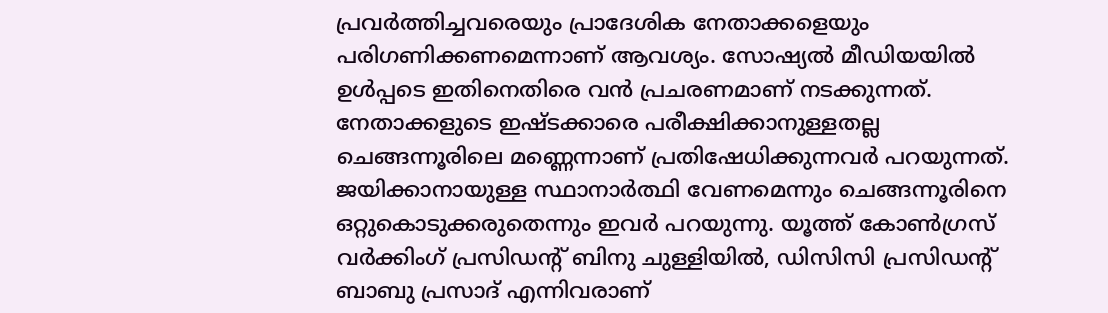പ്രവർത്തിച്ചവരെയും പ്രാദേശിക നേതാക്കളെയും പരിഗണിക്കണമെന്നാണ് ആവശ്യം. സോഷ്യൽ മീഡിയയിൽ ഉൾപ്പടെ ഇതിനെതിരെ വൻ പ്രചരണമാണ് നടക്കുന്നത്. നേതാക്കളുടെ ഇഷ്ടക്കാരെ പരീക്ഷിക്കാനുള്ളതല്ല ചെങ്ങന്നൂരിലെ മണ്ണെന്നാണ് പ്രതിഷേധിക്കുന്നവർ പറയുന്നത്. ജയിക്കാനായുള്ള സ്ഥാനാർത്ഥി വേണമെന്നും ചെങ്ങന്നൂരിനെ ഒറ്റുകൊടുക്കരുതെന്നും ഇവർ പറയുന്നു. യൂത്ത് കോൺഗ്രസ്‌ വർക്കിംഗ് പ്രസിഡന്റ്‌ ബിനു ചുള്ളിയിൽ, ഡിസിസി പ്രസിഡന്റ് ബാബു പ്രസാദ് എന്നിവരാണ്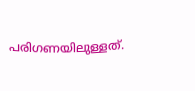പരിഗണയിലുള്ളത്.